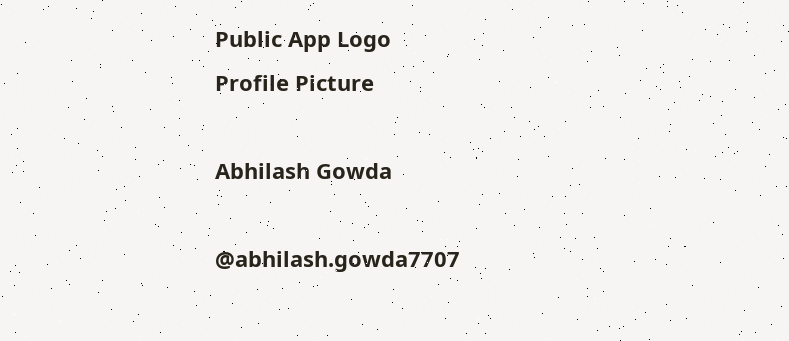Public App Logo
Profile Picture

Abhilash Gowda

@abhilash.gowda7707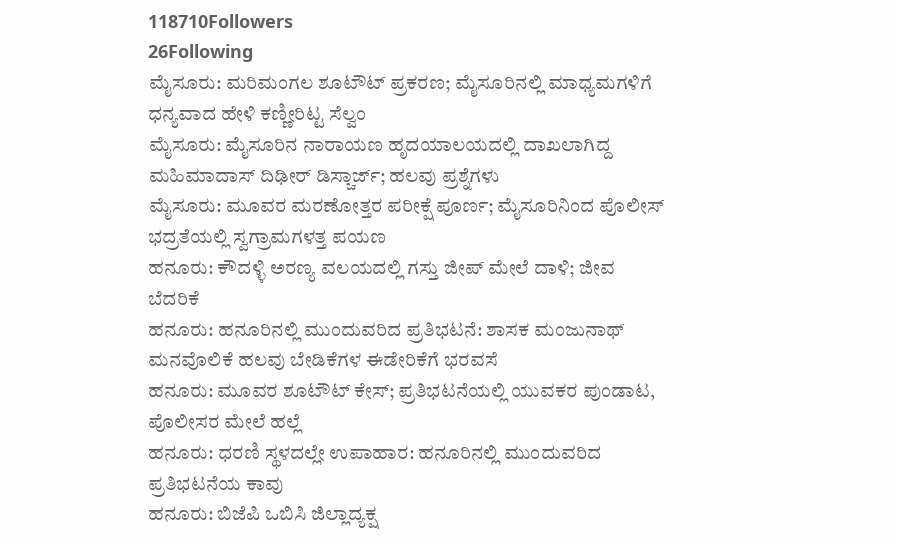118710Followers
26Following
ಮೈಸೂರು: ಮರಿಮಂಗಲ ಶೂಟೌಟ್ ಪ್ರಕರಣ; ಮೈಸೂರಿನಲ್ಲಿ ಮಾಧ್ಯಮಗಳಿಗೆ ಧನ್ಯವಾದ ಹೇಳಿ ಕಣ್ಣೀರಿಟ್ಟ ಸೆಲ್ವಂ
ಮೈಸೂರು: ಮೈಸೂರಿನ ನಾರಾಯಣ ಹೃದಯಾಲಯದಲ್ಲಿ ದಾಖಲಾಗಿದ್ದ ಮಹಿಮಾದಾಸ್ ದಿಢೀರ್ ಡಿಸ್ಚಾರ್ಜ್; ಹಲವು ಪ್ರಶ್ನೆಗಳು
ಮೈಸೂರು: ಮೂವರ ಮರಣೋತ್ತರ ಪರೀಕ್ಷೆ ಪೂರ್ಣ; ಮೈಸೂರಿನಿಂದ ಪೊಲೀಸ್ ಭದ್ರತೆಯಲ್ಲಿ ಸ್ವಗ್ರಾಮಗಳತ್ತ ಪಯಣ
ಹನೂರು: ಕೌದಳ್ಳಿ ಅರಣ್ಯ ವಲಯದಲ್ಲಿ ಗಸ್ತು ಜೀಪ್‌ ಮೇಲೆ ದಾಳಿ; ಜೀವ ಬೆದರಿಕೆ
ಹನೂರು: ಹನೂರಿನಲ್ಲಿ ಮುಂದುವರಿದ ಪ್ರತಿಭಟನೆ: ಶಾಸಕ ಮಂಜುನಾಥ್ ಮನವೊಲಿಕೆ ಹಲವು ಬೇಡಿಕೆಗಳ ಈಡೇರಿಕೆಗೆ ಭರವಸೆ
ಹನೂರು: ಮೂವರ ಶೂಟೌಟ್ ಕೇಸ್; ಪ್ರತಿಭಟನೆಯಲ್ಲಿ ಯುವಕರ ಪುಂಡಾಟ, ಪೊಲೀಸರ ಮೇಲೆ ಹಲ್ಲೆ
ಹನೂರು: ಧರಣಿ ಸ್ಥಳದಲ್ಲೇ ಉಪಾಹಾರ: ಹನೂರಿನಲ್ಲಿ ಮುಂದುವರಿದ ಪ್ರತಿಭಟನೆಯ ಕಾವು
ಹನೂರು: ಬಿಜೆಪಿ ಒಬಿಸಿ ಜಿಲ್ಲಾದ್ಯಕ್ಷ‌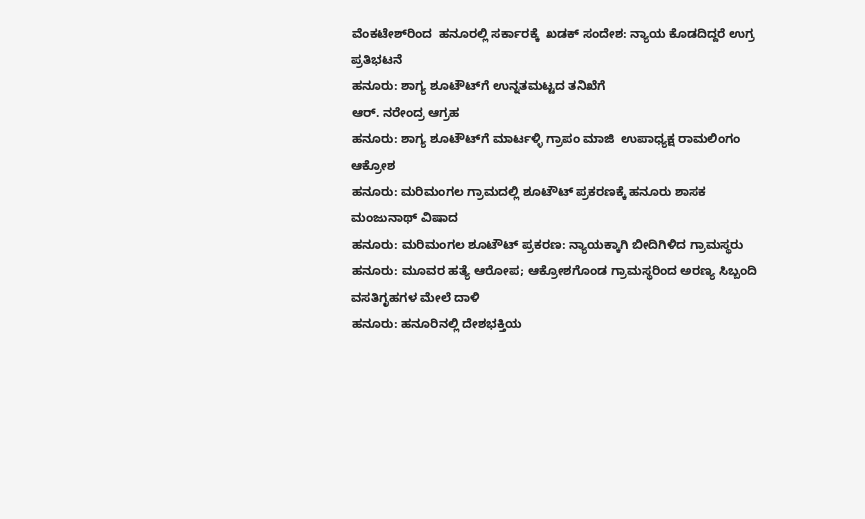ವೆಂಕಟೇಶ್‌ರಿಂದ  ಹನೂರಲ್ಲಿ ಸರ್ಕಾರಕ್ಕೆ  ಖಡಕ್ ಸಂದೇಶ: ನ್ಯಾಯ ಕೊಡದಿದ್ದರೆ ಉಗ್ರ ಪ್ರತಿಭಟನೆ
ಹನೂರು: ಶಾಗ್ಯ ಶೂಟೌಟ್‌ಗೆ ಉನ್ನತಮಟ್ಟದ ತನಿಖೆಗೆ
ಆರ್‌. ನರೇಂದ್ರ ಆಗ್ರಹ
ಹನೂರು: ಶಾಗ್ಯ ಶೂಟೌಟ್‌ಗೆ ಮಾರ್ಟಳ್ಳಿ ಗ್ರಾಪಂ ಮಾಜಿ  ಉಪಾಧ್ಯಕ್ಷ ರಾಮಲಿಂಗಂ ಆಕ್ರೋಶ
ಹನೂರು: ಮರಿಮಂಗಲ ಗ್ರಾಮದಲ್ಲಿ ಶೂಟೌಟ್ ಪ್ರಕರಣಕ್ಕೆ ಹನೂರು ಶಾಸಕ ಮಂಜುನಾಥ್ ವಿಷಾದ
ಹನೂರು: ಮರಿಮಂಗಲ ಶೂಟೌಟ್ ಪ್ರಕರಣ: ನ್ಯಾಯಕ್ಕಾಗಿ ಬೀದಿಗಿಳಿದ ಗ್ರಾಮಸ್ಥರು
ಹನೂರು: ಮೂವರ ಹತ್ಯೆ ಆರೋಪ; ಆಕ್ರೋಶಗೊಂಡ ಗ್ರಾಮಸ್ಥರಿಂದ ಅರಣ್ಯ ಸಿಬ್ಬಂದಿ ವಸತಿಗೃಹಗಳ ಮೇಲೆ ದಾಳಿ
ಹನೂರು: ಹನೂರಿನಲ್ಲಿ ದೇಶಭಕ್ತಿಯ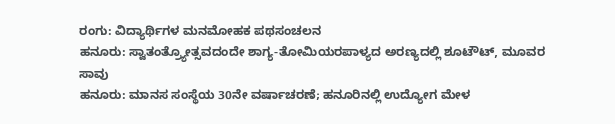ರಂಗು: ವಿದ್ಯಾರ್ಥಿಗಳ ಮನಮೋಹಕ ಪಥಸಂಚಲನ
ಹನೂರು: ಸ್ವಾತಂತ್ರ್ಯೋತ್ಸವದಂದೇ ಶಾಗ್ಯ-ತೋಮಿಯರಪಾಳ್ಯದ ಅರಣ್ಯದಲ್ಲಿ ಶೂಟೌಟ್, ಮೂವರ ಸಾವು
ಹನೂರು: ಮಾನಸ ಸಂಸ್ಥೆಯ 30ನೇ ವರ್ಷಾಚರಣೆ; ಹನೂರಿನಲ್ಲಿ ಉದ್ಯೋಗ ಮೇಳ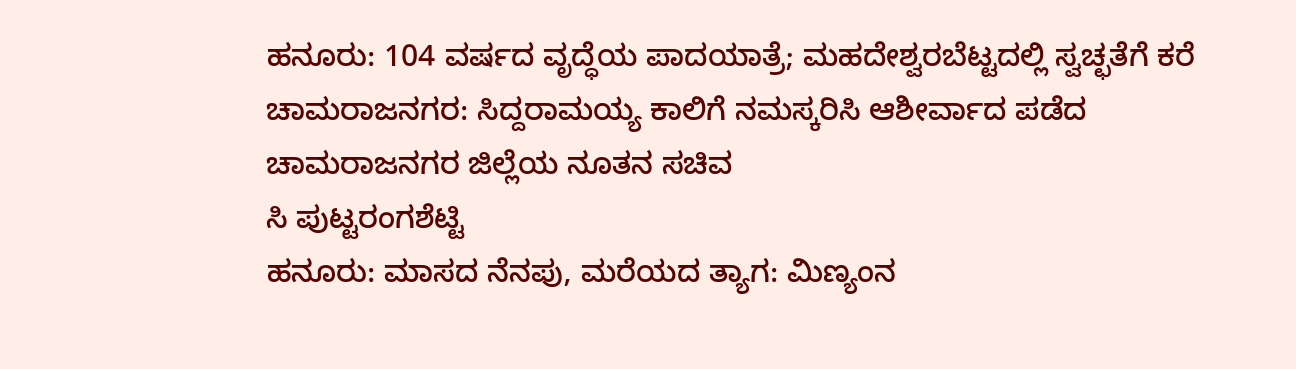ಹನೂರು: 104 ವರ್ಷದ ವೃದ್ಧೆಯ ಪಾದಯಾತ್ರೆ; ಮಹದೇಶ್ವರಬೆಟ್ಟದಲ್ಲಿ ಸ್ವಚ್ಛತೆಗೆ ಕರೆ
ಚಾಮರಾಜನಗರ: ಸಿದ್ದರಾಮಯ್ಯ ಕಾಲಿಗೆ ನಮಸ್ಕರಿಸಿ ಆಶೀರ್ವಾದ ಪಡೆದ
ಚಾಮರಾಜನಗರ ಜಿಲ್ಲೆಯ‌ ನೂತನ ಸಚಿವ
ಸಿ ಪುಟ್ಟರಂಗಶೆಟ್ಟಿ
ಹನೂರು: ಮಾಸದ ನೆನಪು, ಮರೆಯದ ತ್ಯಾಗ: ಮಿಣ್ಯಂನ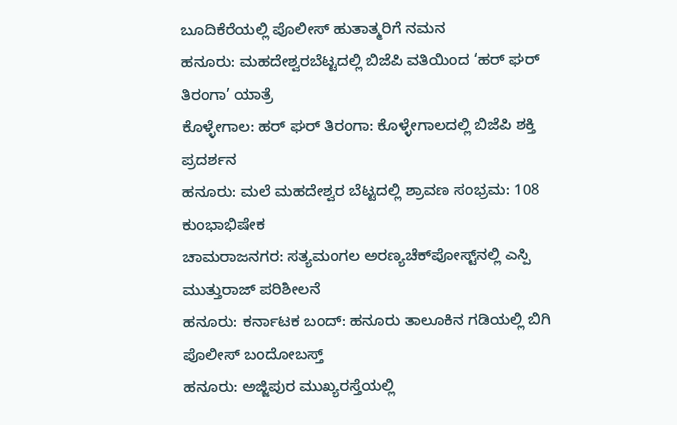ಬೂದಿಕೆರೆಯಲ್ಲಿ ಪೊಲೀಸ್ ಹುತಾತ್ಮರಿಗೆ ನಮನ
ಹನೂರು: ಮಹದೇಶ್ವರಬೆಟ್ಟದಲ್ಲಿ ಬಿಜೆಪಿ ವತಿಯಿಂದ ‘ಹರ್ ಘರ್ ತಿರಂಗಾ’ ಯಾತ್ರೆ
ಕೊಳ್ಳೇಗಾಲ: ಹರ್ ಘರ್ ತಿರಂಗಾ: ಕೊಳ್ಳೇಗಾಲದಲ್ಲಿ ಬಿಜೆಪಿ ಶಕ್ತಿ ಪ್ರದರ್ಶನ
ಹನೂರು: ಮಲೆ ಮಹದೇಶ್ವರ ಬೆಟ್ಟದಲ್ಲಿ ಶ್ರಾವಣ ಸಂಭ್ರಮ: 108 ಕುಂಭಾಭಿಷೇಕ
ಚಾಮರಾಜನಗರ: ಸತ್ಯಮಂಗಲ ಅರಣ್ಯಚೆಕ್‌ಪೋಸ್ಟ್‌ನಲ್ಲಿ ಎಸ್ಪಿ ಮುತ್ತುರಾಜ್ ಪರಿಶೀಲನೆ
ಹನೂರು: ಕರ್ನಾಟಕ ಬಂದ್: ಹನೂರು ತಾಲೂಕಿನ ಗಡಿಯಲ್ಲಿ ಬಿಗಿ ಪೊಲೀಸ್ ಬಂದೋಬಸ್ತ್
ಹನೂರು: ಅಜ್ಜಿಪುರ ಮುಖ್ಯರಸ್ತೆಯಲ್ಲಿ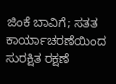ಜಿಂಕೆ ಬಾವಿಗೆ; ಸತತ ಕಾರ್ಯಾಚರಣೆಯಿಂದ ಸುರಕ್ಷಿತ ರಕ್ಷಣೆ